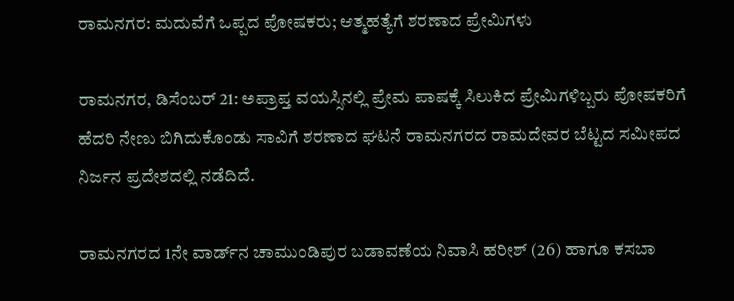ರಾಮನಗರ: ಮದುವೆಗೆ ಒಪ್ಪದ ಪೋಷಕರು; ಆತ್ಮಹತ್ಯೆಗೆ ಶರಣಾದ ಪ್ರೇಮಿಗಳು

ರಾಮನಗರ, ಡಿಸೆಂಬರ್ 21: ಅಪ್ರಾಪ್ತ ವಯಸ್ಸಿನಲ್ಲಿ ಪ್ರೇಮ ಪಾಷಕ್ಕೆ ಸಿಲುಕಿದ ಪ್ರೇಮಿಗಳಿಬ್ಬರು ಪೋಷಕರಿಗೆ ಹೆದರಿ ನೇಣು ಬಿಗಿದುಕೊಂಡು ಸಾವಿಗೆ ಶರಣಾದ ಘಟನೆ ರಾಮನಗರದ ರಾಮದೇವರ ಬೆಟ್ಟದ ಸಮೀಪದ ನಿರ್ಜನ ಪ್ರದೇಶದಲ್ಲಿ ನಡೆದಿದೆ.

ರಾಮನಗರದ 1ನೇ ವಾರ್ಡ್‌ನ ಚಾಮುಂಡಿಪುರ ಬಡಾವಣೆಯ ನಿವಾಸಿ ಹರೀಶ್ (26) ಹಾಗೂ ಕಸಬಾ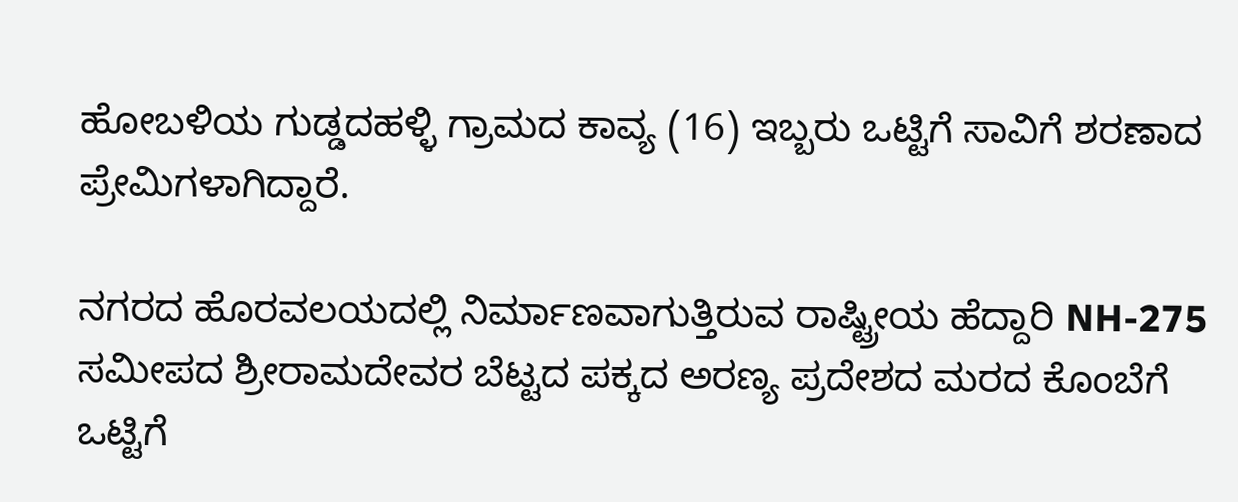ಹೋಬಳಿಯ ಗುಡ್ಡದಹಳ್ಳಿ ಗ್ರಾಮದ ಕಾವ್ಯ (16) ಇಬ್ಬರು ಒಟ್ಟಿಗೆ ಸಾವಿಗೆ ಶರಣಾದ ಪ್ರೇಮಿಗಳಾಗಿದ್ದಾರೆ.

ನಗರದ ಹೊರವಲಯದಲ್ಲಿ ನಿರ್ಮಾಣವಾಗುತ್ತಿರುವ ರಾಷ್ಟ್ರೀಯ ಹೆದ್ದಾರಿ NH-275 ಸಮೀಪದ ಶ್ರೀರಾಮದೇವರ ಬೆಟ್ಟದ ಪಕ್ಕದ ಅರಣ್ಯ ಪ್ರದೇಶದ ಮರದ ಕೊಂಬೆಗೆ ಒಟ್ಟಿಗೆ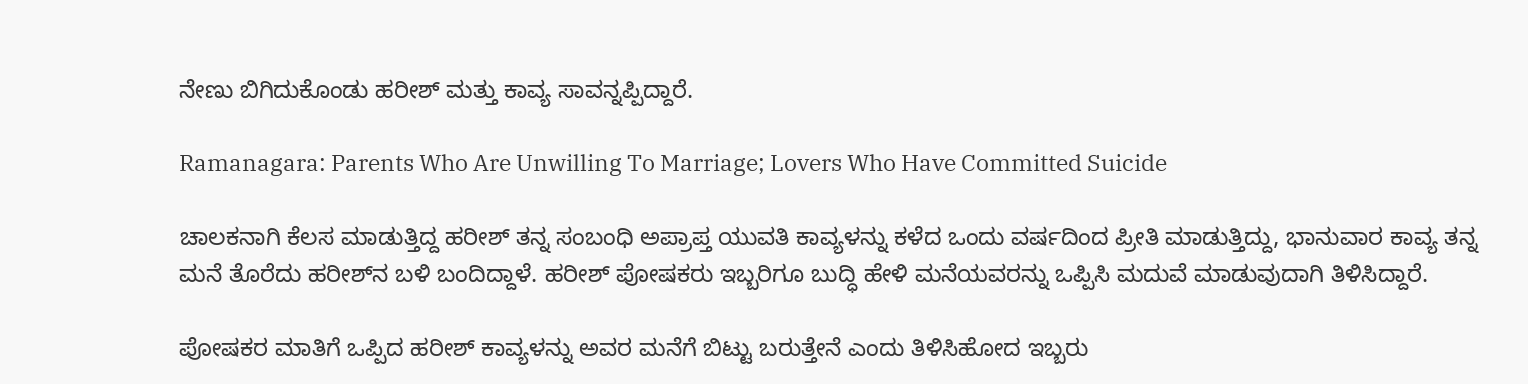ನೇಣು ಬಿಗಿದುಕೊಂಡು ಹರೀಶ್ ಮತ್ತು ಕಾವ್ಯ ಸಾವನ್ನಪ್ಪಿದ್ದಾರೆ.

Ramanagara: Parents Who Are Unwilling To Marriage; Lovers Who Have Committed Suicide

ಚಾಲಕನಾಗಿ ಕೆಲಸ ಮಾಡುತ್ತಿದ್ದ ಹರೀಶ್ ತನ್ನ ಸಂಬಂಧಿ ಅಪ್ರಾಪ್ತ ಯುವತಿ ಕಾವ್ಯಳನ್ನು ಕಳೆದ ಒಂದು ವರ್ಷದಿಂದ ಪ್ರೀತಿ ಮಾಡುತ್ತಿದ್ದು, ಭಾನುವಾರ ಕಾವ್ಯ ತನ್ನ ಮನೆ ತೊರೆದು ಹರೀಶ್‌ನ ಬಳಿ ಬಂದಿದ್ದಾಳೆ. ಹರೀಶ್ ಪೋಷಕರು ಇಬ್ಬರಿಗೂ ಬುದ್ಧಿ ಹೇಳಿ ಮನೆಯವರನ್ನು ಒಪ್ಪಿಸಿ ಮದುವೆ ಮಾಡುವುದಾಗಿ ತಿಳಿಸಿದ್ದಾರೆ.

ಪೋಷಕರ ಮಾತಿಗೆ ಒಪ್ಪಿದ ಹರೀಶ್ ಕಾವ್ಯಳನ್ನು ಅವರ ಮನೆಗೆ ಬಿಟ್ಟು ಬರುತ್ತೇನೆ ಎಂದು ತಿಳಿಸಿಹೋದ ಇಬ್ಬರು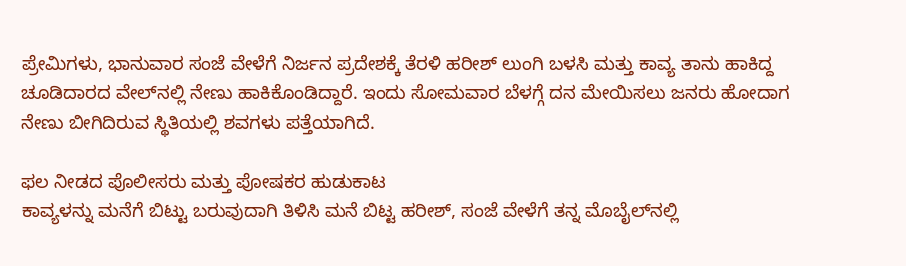ಪ್ರೇಮಿಗಳು‌, ಭಾನುವಾರ ಸಂಜೆ ವೇಳೆಗೆ ನಿರ್ಜನ ಪ್ರದೇಶಕ್ಕೆ ತೆರಳಿ ಹರೀಶ್‌ ಲುಂಗಿ ಬಳಸಿ ಮತ್ತು ಕಾವ್ಯ ತಾನು ಹಾಕಿದ್ದ ಚೂಡಿದಾರದ ವೇಲ್‌ನಲ್ಲಿ ನೇಣು ಹಾಕಿಕೊಂಡಿದ್ದಾರೆ. ಇಂದು ಸೋಮವಾರ ಬೆಳಗ್ಗೆ ದನ ಮೇಯಿಸಲು ಜನರು ಹೋದಾಗ ನೇಣು ಬೀಗಿದಿರುವ ಸ್ಥಿತಿಯಲ್ಲಿ ಶವಗಳು ಪತ್ತೆಯಾಗಿದೆ.

ಫಲ ನೀಡದ ಪೊಲೀಸರು ಮತ್ತು ಪೋಷಕರ ಹುಡುಕಾಟ
ಕಾವ್ಯಳನ್ನು ಮನೆಗೆ ಬಿಟ್ಟು ಬರುವುದಾಗಿ ತಿಳಿಸಿ ಮನೆ ಬಿಟ್ಟ ಹರೀಶ್, ಸಂಜೆ ವೇಳೆಗೆ ತನ್ನ ಮೊಬೈಲ್‌ನಲ್ಲಿ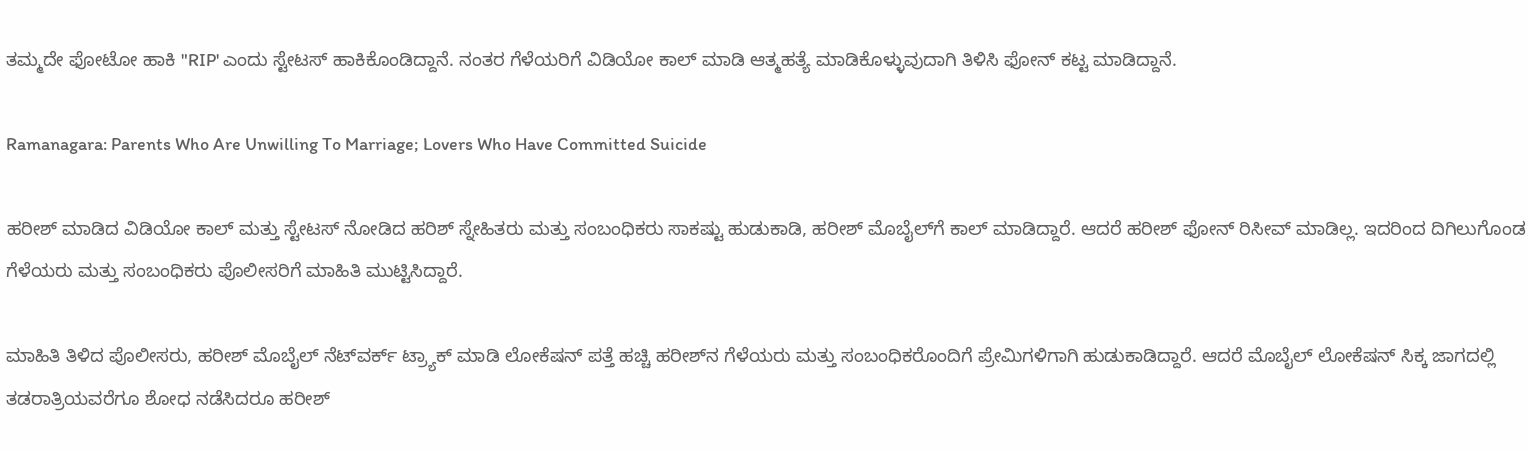ತಮ್ಮದೇ ಫೋಟೋ ಹಾಕಿ "RIP' ಎಂದು ಸ್ಟೇಟಸ್ ಹಾಕಿಕೊಂಡಿದ್ದಾನೆ. ನಂತರ ಗೆಳೆಯರಿಗೆ ವಿಡಿಯೋ ಕಾಲ್ ಮಾಡಿ ಆತ್ಮಹತ್ಯೆ ಮಾಡಿಕೊಳ್ಳುವುದಾಗಿ ತಿಳಿಸಿ ಫೋನ್ ಕಟ್ಟ ಮಾಡಿದ್ದಾನೆ.

Ramanagara: Parents Who Are Unwilling To Marriage; Lovers Who Have Committed Suicide

ಹರೀಶ್ ಮಾಡಿದ ವಿಡಿಯೋ ಕಾಲ್ ಮತ್ತು ಸ್ಟೇಟಸ್ ನೋಡಿದ ಹರಿಶ್ ಸ್ನೇಹಿತರು ಮತ್ತು ಸಂಬಂಧಿಕರು ಸಾಕಷ್ಟು ಹುಡುಕಾಡಿ, ಹರೀಶ್ ಮೊಬೈಲ್‌ಗೆ ಕಾಲ್ ಮಾಡಿದ್ದಾರೆ. ಆದರೆ ಹರೀಶ್ ಫೋನ್ ರಿಸೀವ್ ಮಾಡಿಲ್ಲ. ಇದರಿಂದ ದಿಗಿಲುಗೊಂಡ ಗೆಳೆಯರು ಮತ್ತು ಸಂಬಂಧಿಕರು ಪೊಲೀಸರಿಗೆ ಮಾಹಿತಿ ಮುಟ್ಟಿಸಿದ್ದಾರೆ.

ಮಾಹಿತಿ ತಿಳಿದ ಪೊಲೀಸರು, ಹರೀಶ್ ಮೊಬೈಲ್ ನೆಟ್‌ವರ್ಕ್ ಟ್ರ್ಯಾಕ್ ಮಾಡಿ ಲೋಕೆಷನ್ ಪತ್ತೆ ಹಚ್ಚಿ ಹರೀಶ್‌ನ ಗೆಳೆಯರು ಮತ್ತು ಸಂಬಂಧಿಕರೊಂದಿಗೆ ಪ್ರೇಮಿಗಳಿಗಾಗಿ ಹುಡುಕಾಡಿದ್ದಾರೆ. ಆದರೆ ಮೊಬೈಲ್ ಲೋಕೆಷನ್ ಸಿಕ್ಕ ಜಾಗದಲ್ಲಿ ತಡರಾತ್ರಿಯವರೆಗೂ ಶೋಧ ನಡೆಸಿದರೂ ಹರೀಶ್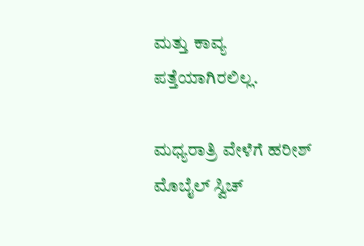ಮತ್ತು ಕಾವ್ಯ ಪತ್ತೆಯಾಗಿರಲಿಲ್ಲ.

ಮಧ್ಯರಾತ್ರಿ ವೇಳೆಗೆ ಹರೀಶ್ ಮೊಬೈಲ್ ಸ್ವಿಚ್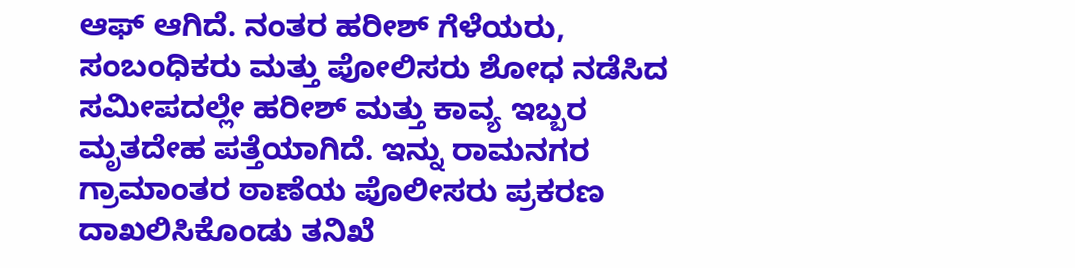ಆಫ್ ಆಗಿದೆ. ನಂತರ ಹರೀಶ್ ಗೆಳೆಯರು, ಸಂಬಂಧಿಕರು ಮತ್ತು ಪೋಲಿಸರು ಶೋಧ ನಡೆಸಿದ ಸಮೀಪದಲ್ಲೇ ಹರೀಶ್ ಮತ್ತು ಕಾವ್ಯ ಇಬ್ಬರ ಮೃತದೇಹ ಪತ್ತೆಯಾಗಿದೆ‌. ಇನ್ನು ರಾಮನಗರ ಗ್ರಾಮಾಂತರ ಠಾಣೆಯ ಪೊಲೀಸರು ಪ್ರಕರಣ ದಾಖಲಿಸಿಕೊಂಡು ತನಿಖೆ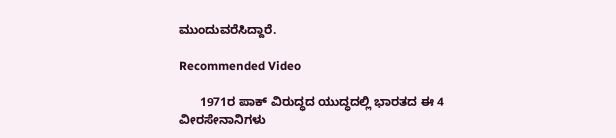ಮುಂದುವರೆಸಿದ್ದಾರೆ.

Recommended Video

      1971ರ ಪಾಕ್ ವಿರುದ್ಧದ ಯುದ್ಧದಲ್ಲಿ ಭಾರತದ ಈ 4 ವೀರಸೇನಾನಿಗಳು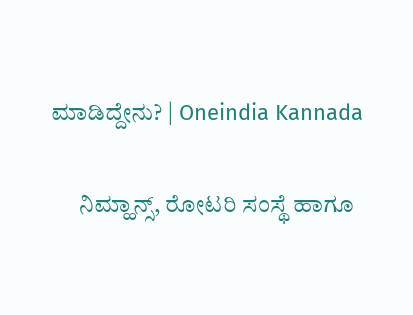ಮಾಡಿದ್ದೇನು? | Oneindia Kannada

      ನಿಮ್ಹಾನ್ಸ್, ರೋಟರಿ ಸಂಸ್ಥೆ ಹಾಗೂ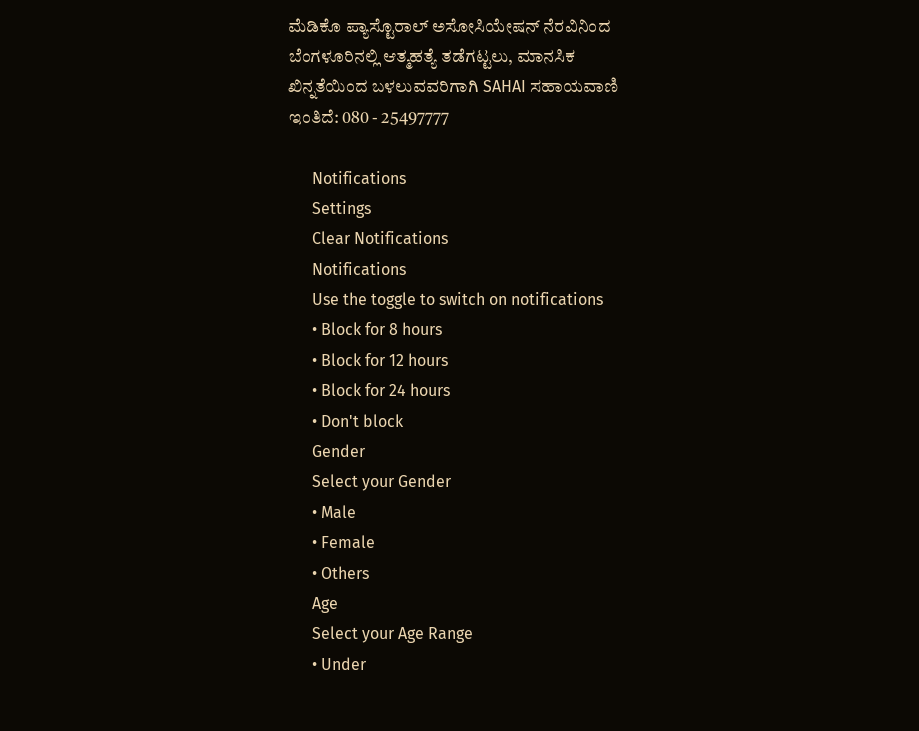ಮೆಡಿಕೊ ಪ್ಯಾಸ್ಟೊರಾಲ್ ಅಸೋಸಿಯೇಷನ್ ನೆರವಿನಿಂದ ಬೆಂಗಳೂರಿನಲ್ಲಿ ಆತ್ಮಹತ್ಯೆ ತಡೆಗಟ್ಟಲು, ಮಾನಸಿಕ ಖಿನ್ನತೆಯಿಂದ ಬಳಲುವವರಿಗಾಗಿ SAHAI ಸಹಾಯವಾಣಿ ಇಂತಿದೆ: 080 - 25497777

      Notifications
      Settings
      Clear Notifications
      Notifications
      Use the toggle to switch on notifications
      • Block for 8 hours
      • Block for 12 hours
      • Block for 24 hours
      • Don't block
      Gender
      Select your Gender
      • Male
      • Female
      • Others
      Age
      Select your Age Range
      • Under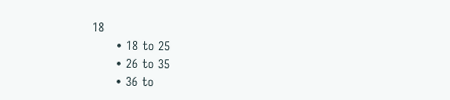18
      • 18 to 25
      • 26 to 35
      • 36 to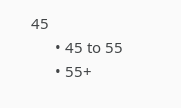45
      • 45 to 55
      • 55+